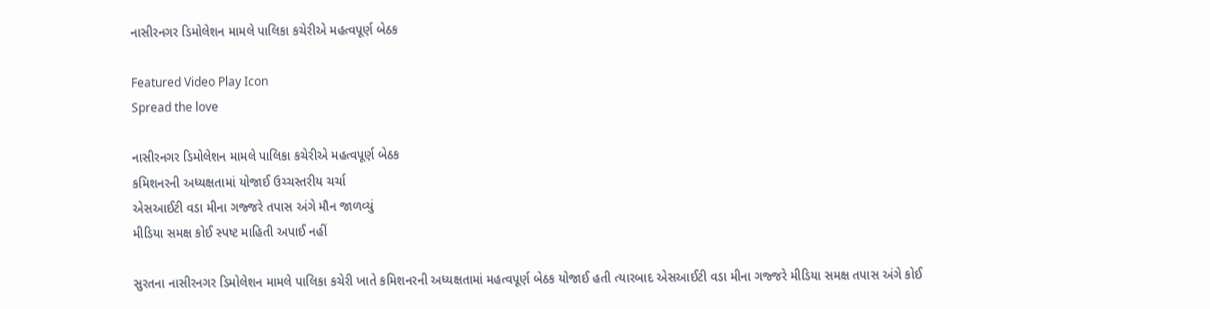નાસીરનગર ડિમોલેશન મામલે પાલિકા કચેરીએ મહત્વપૂર્ણ બેઠક

Featured Video Play Icon
Spread the love

નાસીરનગર ડિમોલેશન મામલે પાલિકા કચેરીએ મહત્વપૂર્ણ બેઠક
કમિશનરની અધ્યક્ષતામાં યોજાઈ ઉચ્ચસ્તરીય ચર્ચા
એસઆઈટી વડા મીના ગજ્જરે તપાસ અંગે મૌન જાળવ્યું
મીડિયા સમક્ષ કોઈ સ્પષ્ટ માહિતી અપાઈ નહીં

સુરતના નાસીરનગર ડિમોલેશન મામલે પાલિકા કચેરી ખાતે કમિશનરની અધ્યક્ષતામાં મહત્વપૂર્ણ બેઠક યોજાઈ હતી ત્યારબાદ એસઆઈટી વડા મીના ગજ્જરે મીડિયા સમક્ષ તપાસ અંગે કોઈ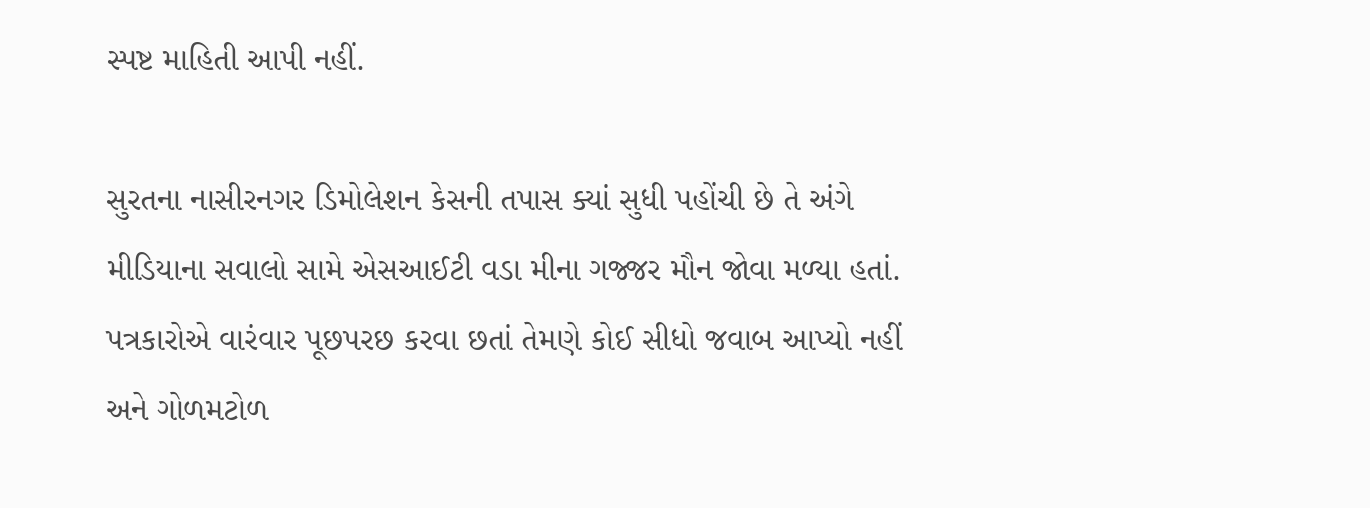સ્પષ્ટ માહિતી આપી નહીં.

સુરતના નાસીરનગર ડિમોલેશન કેસની તપાસ ક્યાં સુધી પહોંચી છે તે અંગે મીડિયાના સવાલો સામે એસઆઈટી વડા મીના ગજ્જર મૌન જોવા મળ્યા હતાં. પત્રકારોએ વારંવાર પૂછપરછ કરવા છતાં તેમણે કોઈ સીધો જવાબ આપ્યો નહીં અને ગોળમટોળ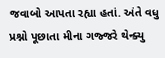જવાબો આપતા રહ્યા હતાં. અંતે વધુ પ્રશ્નો પૂછાતા મીના ગજ્જરે થેન્ક્યુ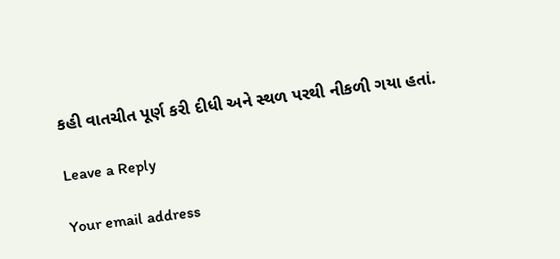કહી વાતચીત પૂર્ણ કરી દીધી અને સ્થળ પરથી નીકળી ગયા હતાં.

Leave a Reply

Your email address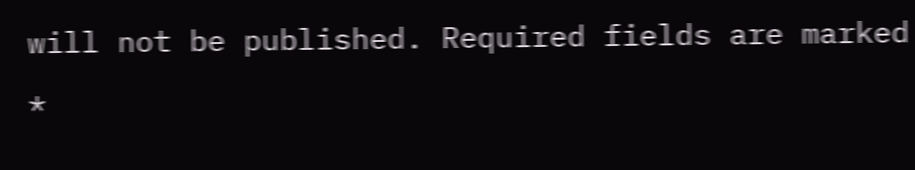will not be published. Required fields are marked *